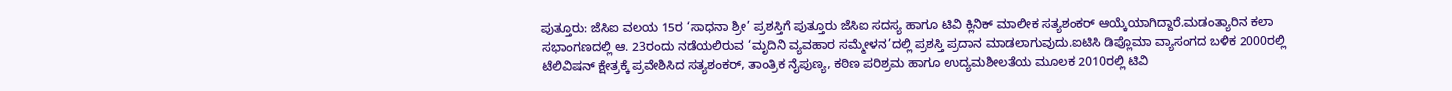ಪುತ್ತೂರು: ಜೆಸಿಐ ವಲಯ 15ರ ‘ಸಾಧನಾ ಶ್ರೀ’ ಪ್ರಶಸ್ತಿಗೆ ಪುತ್ತೂರು ಜೆಸಿಐ ಸದಸ್ಯ ಹಾಗೂ ಟಿವಿ ಕ್ಲಿನಿಕ್ ಮಾಲೀಕ ಸತ್ಯಶಂಕರ್ ಆಯ್ಕೆಯಾಗಿದ್ದಾರೆ.ಮಡಂತ್ಯಾರಿನ ಕಲಾ ಸಭಾಂಗಣದಲ್ಲಿ ಆ. 23ರಂದು ನಡೆಯಲಿರುವ ‘ಮೃದಿನಿ ವ್ಯವಹಾರ ಸಮ್ಮೇಳನ’ದಲ್ಲಿ ಪ್ರಶಸ್ತಿ ಪ್ರದಾನ ಮಾಡಲಾಗುವುದು.ಐಟಿಸಿ ಡಿಪ್ಲೊಮಾ ವ್ಯಾಸಂಗದ ಬಳಿಕ 2000ರಲ್ಲಿ ಟೆಲಿವಿಷನ್ ಕ್ಷೇತ್ರಕ್ಕೆ ಪ್ರವೇಶಿಸಿದ ಸತ್ಯಶಂಕರ್, ತಾಂತ್ರಿಕ ನೈಪುಣ್ಯ, ಕಠಿಣ ಪರಿಶ್ರಮ ಹಾಗೂ ಉದ್ಯಮಶೀಲತೆಯ ಮೂಲಕ 2010ರಲ್ಲಿ ಟಿವಿ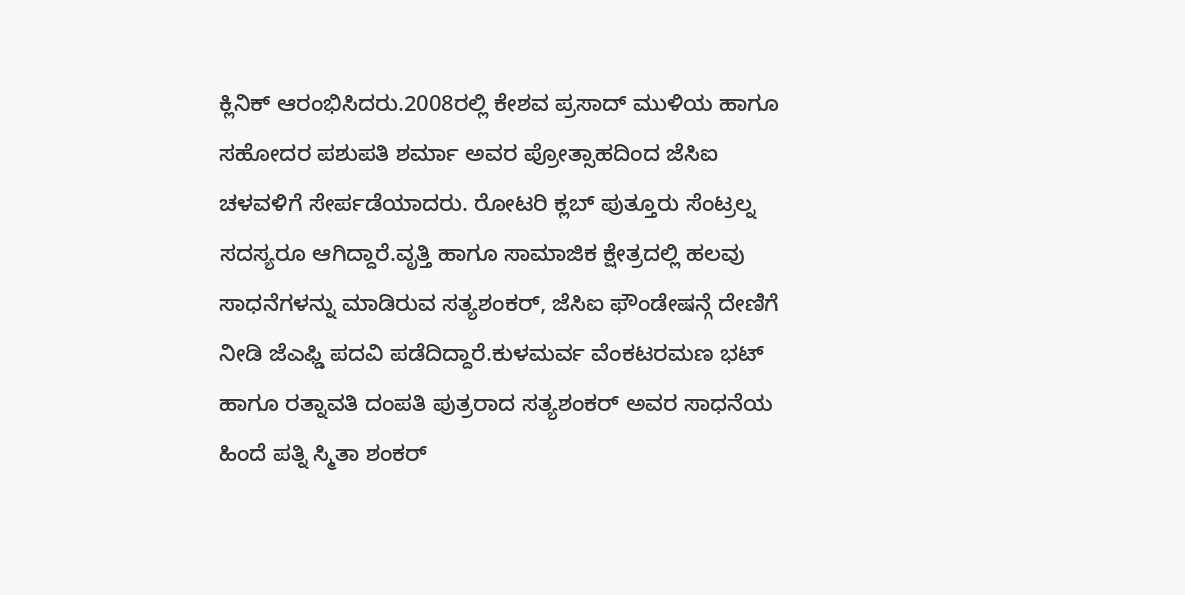ಕ್ಲಿನಿಕ್ ಆರಂಭಿಸಿದರು.2008ರಲ್ಲಿ ಕೇಶವ ಪ್ರಸಾದ್ ಮುಳಿಯ ಹಾಗೂ ಸಹೋದರ ಪಶುಪತಿ ಶರ್ಮಾ ಅವರ ಪ್ರೋತ್ಸಾಹದಿಂದ ಜೆಸಿಐ ಚಳವಳಿಗೆ ಸೇರ್ಪಡೆಯಾದರು. ರೋಟರಿ ಕ್ಲಬ್ ಪುತ್ತೂರು ಸೆಂಟ್ರಲ್ನ ಸದಸ್ಯರೂ ಆಗಿದ್ದಾರೆ.ವೃತ್ತಿ ಹಾಗೂ ಸಾಮಾಜಿಕ ಕ್ಷೇತ್ರದಲ್ಲಿ ಹಲವು ಸಾಧನೆಗಳನ್ನು ಮಾಡಿರುವ ಸತ್ಯಶಂಕರ್, ಜೆಸಿಐ ಫೌಂಡೇಷನ್ಗೆ ದೇಣಿಗೆ ನೀಡಿ ಜೆಎಫ್ಡಿ ಪದವಿ ಪಡೆದಿದ್ದಾರೆ.ಕುಳಮರ್ವ ವೆಂಕಟರಮಣ ಭಟ್ ಹಾಗೂ ರತ್ನಾವತಿ ದಂಪತಿ ಪುತ್ರರಾದ ಸತ್ಯಶಂಕರ್ ಅವರ ಸಾಧನೆಯ ಹಿಂದೆ ಪತ್ನಿ ಸ್ಮಿತಾ ಶಂಕರ್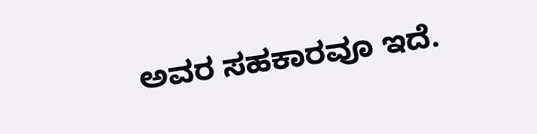ಅವರ ಸಹಕಾರವೂ ಇದೆ.